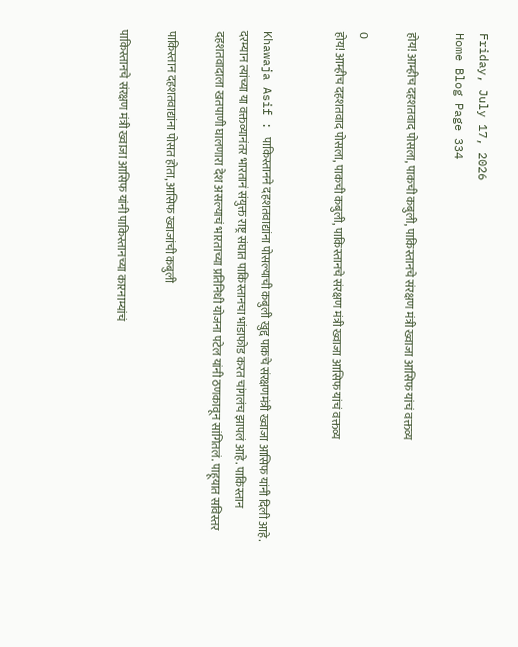Friday, July 17, 2026
Home Blog Page 334

होय! आम्हीच दहशतवाद पोसला, पाकची कबुली, पाकिस्तानचे संरक्षण मंत्री ख्वाजा आसिफ यांचं वक्तव्य

0
होय! आम्हीच दहशतवाद पोसला, पाकची कबुली, पाकिस्तानचे संरक्षण मंत्री ख्वाजा आसिफ यांचं वक्तव्य


Khawaja Asif : पाकिस्तानने दहशतवाद्यांना पोसल्याची कबुली खुद्द पाकचे संरक्षणमंत्री ख्वाजा आसिफ यांनी दिली आहे. दरम्यान त्यांच्या या वक्तव्यानंतर भारतानं संयुक्त राष्ट्र संघात पाकिस्तानचा भांडाफोड करत चांगलंच झापलं आहे. पाकिस्तान दहशतवादाला खतपाणी घालणारा देश असल्याचं भारताच्या प्रतिनिधी योजना पटेल यांनी ठणकावून सांगितलं. पाहूयात सविस्तर

पाकिस्तान दहशतवाद्यांना पोसत होता, आसिफ ख्वाजांची कबुली

पाकिस्तानचे संरक्षण मंत्री ख्वाजा आसिफ यांनी पाकिस्तानच्या कारनाम्यांचं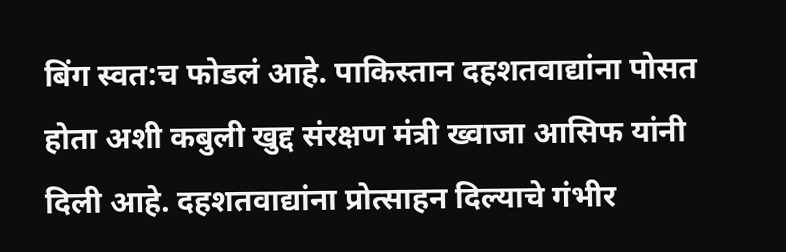बिंग स्वत:च फोडलं आहे. पाकिस्तान दहशतवाद्यांना पोसत होता अशी कबुली खुद्द संरक्षण मंत्री ख्वाजा आसिफ यांनी दिली आहे. दहशतवाद्यांना प्रोत्साहन दिल्याचे गंभीर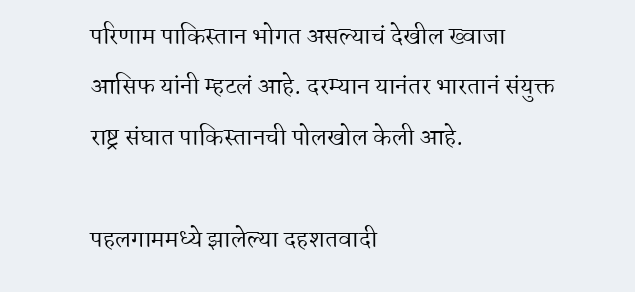परिणाम पाकिस्तान भोगत असल्याचं देखील ख्वाजा आसिफ यांनी म्हटलं आहे. दरम्यान यानंतर भारतानं संयुक्त राष्ट्र संघात पाकिस्तानची पोलखोल केली आहे.

पहलगाममध्ये झालेल्या दहशतवादी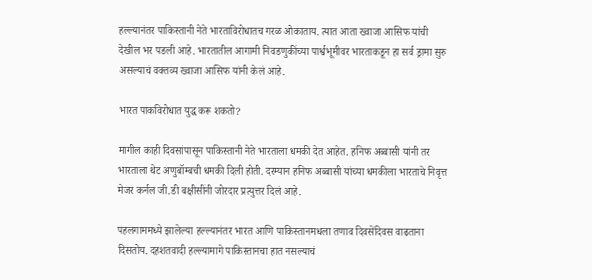हल्ल्यानंतर पाकिस्तानी नेते भारताविरोधातच गरळ ओकाताय. त्यात आता ख्वाजा आसिफ यांची देखील भर पडली आहे. भारतातील आगामी निवडणुकींच्या पार्श्वभूमीवर भारताकडून हा सर्व ड्रामा सुरु असल्याचं वक्तव्य ख्वाजा आसिफ यांनी केलं आहे.

भारत पाकविरोधात युद्ध करू शकतो?

मागील काही दिवसांपासून पाकिस्तानी नेते भारताला धमकी देत आहेत. हनिफ अब्बासी यांनी तर भारताला थेट अणुबॉम्बची धमकी दिली होती. दरम्यान हनिफ अब्बासी यांच्या धमकीला भारताचे निवृत्त मेजर कर्नल जी.डी बक्षीसींनी जोरदार प्रत्युत्तर दिलं आहे.

पहलगाममध्ये झालेल्या हल्ल्यानंतर भारत आणि पाकिस्तानमधला तणाव दिवसेंदिवस वाढताना दिसतोय. दहशतवादी हल्ल्यामागे पाकिस्तानचा हात नसल्याचं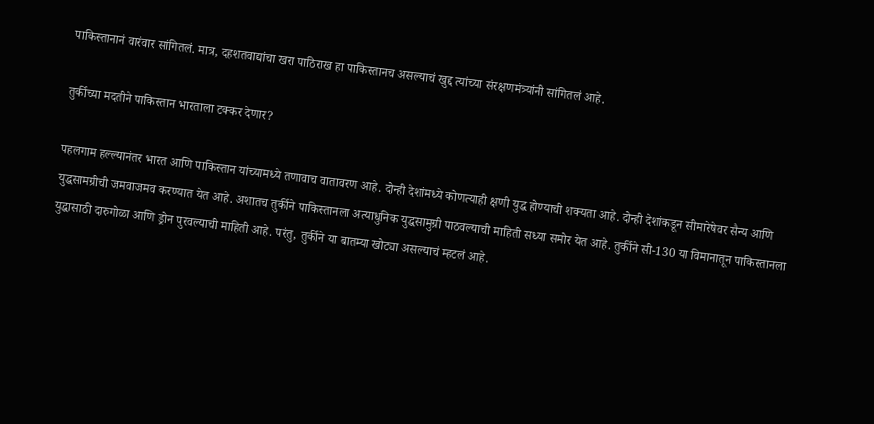पाकिस्तानानं वारंवार सांगितलं. मात्र, दहशतवाद्यांचा खरा पाठिराख हा पाकिस्तानच असल्याचं खुद्द त्यांच्या संरक्षणमंत्र्यांनी सांगितलं आहे.

तुर्कीच्या मदतीने पाकिस्तान भारताला टक्कर देणार?

पहलगाम हल्ल्यानंतर भारत आणि पाकिस्तान यांच्यामध्ये तणावाच वातावरण आहे. दोन्ही देशांमध्ये कोणत्याही क्षणी युद्ध होण्याची शक्यता आहे. दोन्ही देशांकडून सीमारेषेवर सैन्य आणि युद्धसामग्रीची जमवाजमव करण्यात येत आहे. अशातच तुर्कीने पाकिस्तानला अत्याधुनिक युद्धसामुग्री पाठवल्याची माहिती सध्या समोर येत आहे. तुर्कीने सी-130 या विमानातून पाकिस्तानला युद्धासाठी दारुगोळा आणि ड्रोन पुरवल्याची माहिती आहे. परंतु, तुर्कीने या बातम्या खोट्या असल्याचं म्हटलं आहे.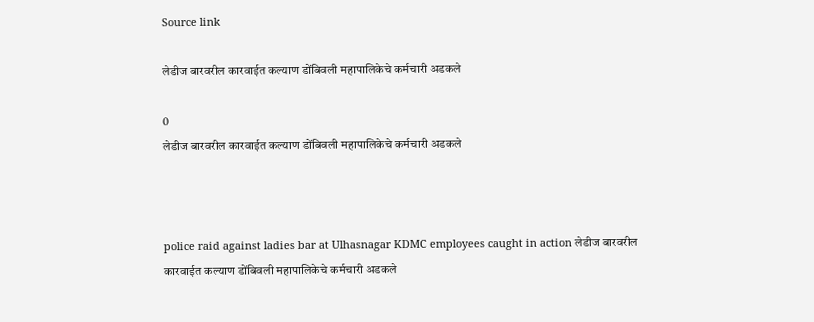Source link

लेडीज बारवरील कारवाईत कल्याण डोंबिवली महापालिकेचे कर्मचारी अडकले

0
लेडीज बारवरील कारवाईत कल्याण डोंबिवली महापालिकेचे कर्मचारी अडकले



police raid against ladies bar at Ulhasnagar KDMC employees caught in action लेडीज बारवरील कारवाईत कल्याण डोंबिवली महापालिकेचे कर्मचारी अडकले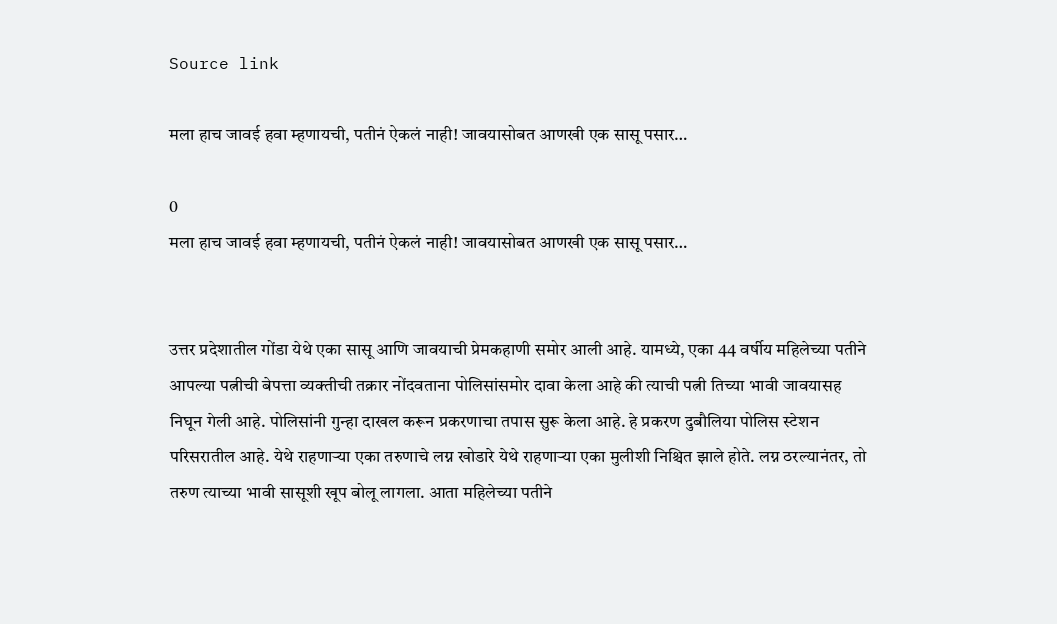Source link

मला हाच जावई हवा म्हणायची, पतीनं ऐकलं नाही! जावयासोबत आणखी एक सासू पसार…

0
मला हाच जावई हवा म्हणायची, पतीनं ऐकलं नाही! जावयासोबत आणखी एक सासू पसार…


उत्तर प्रदेशातील गोंडा येथे एका सासू आणि जावयाची प्रेमकहाणी समोर आली आहे. यामध्ये, एका 44 वर्षीय महिलेच्या पतीने आपल्या पत्नीची बेपत्ता व्यक्तीची तक्रार नोंदवताना पोलिसांसमोर दावा केला आहे की त्याची पत्नी तिच्या भावी जावयासह निघून गेली आहे. पोलिसांनी गुन्हा दाखल करून प्रकरणाचा तपास सुरू केला आहे. हे प्रकरण दुबौलिया पोलिस स्टेशन परिसरातील आहे. येथे राहणाऱ्या एका तरुणाचे लग्न खोडारे येथे राहणाऱ्या एका मुलीशी निश्चित झाले होते. लग्न ठरल्यानंतर, तो तरुण त्याच्या भावी सासूशी खूप बोलू लागला. आता महिलेच्या पतीने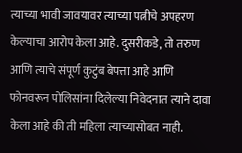त्याच्या भावी जावयावर त्याच्या पत्नीचे अपहरण केल्याचा आरोप केला आहे. दुसरीकडे, तो तरुण आणि त्याचे संपूर्ण कुटुंब बेपत्ता आहे आणि फोनवरून पोलिसांना दिलेल्या निवेदनात त्याने दावा केला आहे की ती महिला त्याच्यासोबत नाही.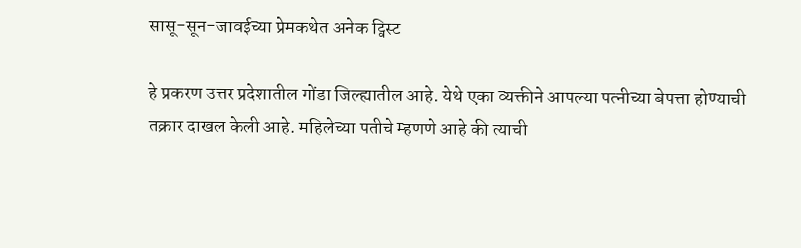सासू-सून-जावईच्या प्रेमकथेत अनेक ट्विस्ट

हे प्रकरण उत्तर प्रदेशातील गोंडा जिल्ह्यातील आहे. येथे एका व्यक्तीने आपल्या पत्नीच्या बेपत्ता होण्याची तक्रार दाखल केली आहे. महिलेच्या पतीचे म्हणणे आहे की त्याची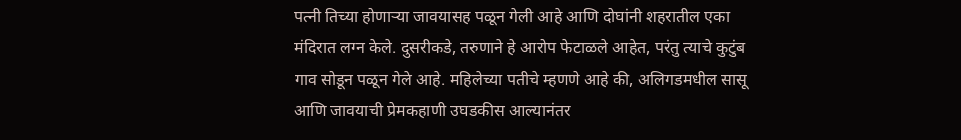पत्नी तिच्या होणार्‍या जावयासह पळून गेली आहे आणि दोघांनी शहरातील एका मंदिरात लग्न केले. दुसरीकडे, तरुणाने हे आरोप फेटाळले आहेत, परंतु त्याचे कुटुंब गाव सोडून पळून गेले आहे. महिलेच्या पतीचे म्हणणे आहे की, अलिगडमधील सासू आणि जावयाची प्रेमकहाणी उघडकीस आल्यानंतर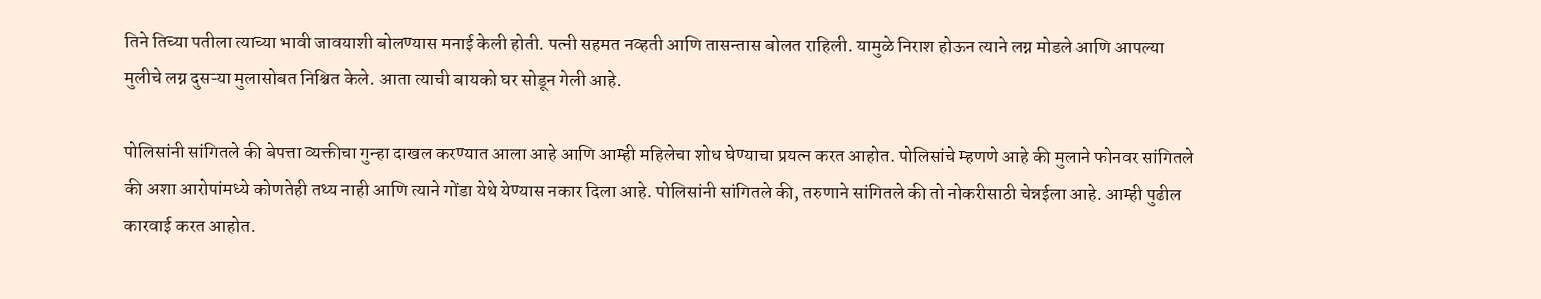तिने तिच्या पतीला त्याच्या भावी जावयाशी बोलण्यास मनाई केली होती. पत्नी सहमत नव्हती आणि तासन्तास बोलत राहिली. यामुळे निराश होऊन त्याने लग्न मोडले आणि आपल्या मुलीचे लग्न दुसऱ्या मुलासोबत निश्चित केले. आता त्याची बायको घर सोडून गेली आहे.

पोलिसांनी सांगितले की बेपत्ता व्यक्तीचा गुन्हा दाखल करण्यात आला आहे आणि आम्ही महिलेचा शोध घेण्याचा प्रयत्न करत आहोत. पोलिसांचे म्हणणे आहे की मुलाने फोनवर सांगितले की अशा आरोपांमध्ये कोणतेही तथ्य नाही आणि त्याने गोंडा येथे येण्यास नकार दिला आहे. पोलिसांनी सांगितले की, तरुणाने सांगितले की तो नोकरीसाठी चेन्नईला आहे. आम्ही पुढील कारवाई करत आहोत.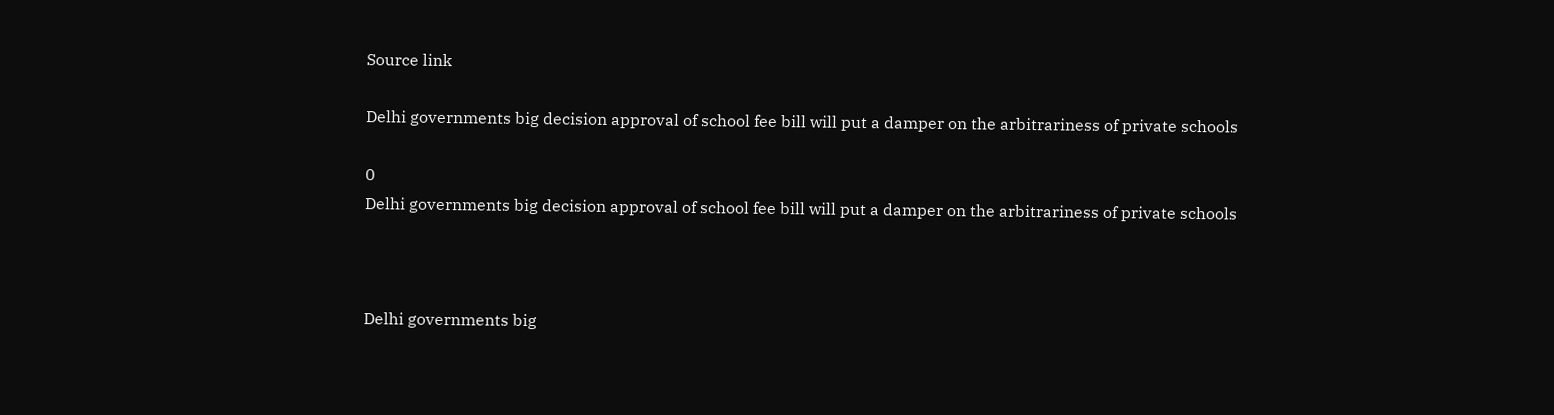Source link

Delhi governments big decision approval of school fee bill will put a damper on the arbitrariness of private schools

0
Delhi governments big decision approval of school fee bill will put a damper on the arbitrariness of private schools



Delhi governments big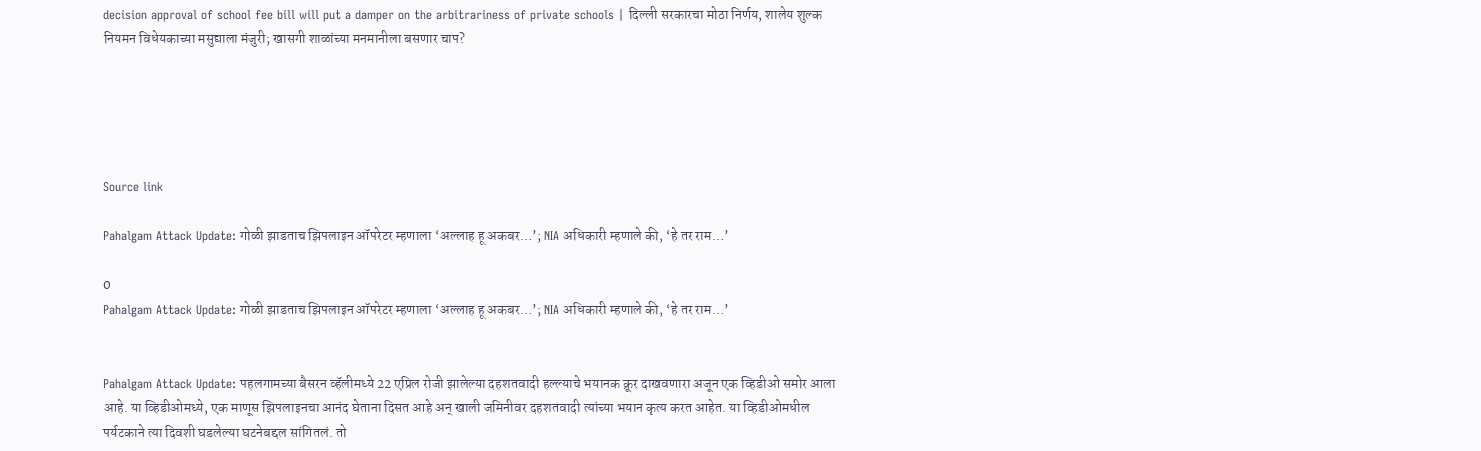decision approval of school fee bill will put a damper on the arbitrariness of private schools | दिल्ली सरकारचा मोठा निर्णय, शालेय शुल्क नियमन विधेयकाच्या मसुद्याला मंजुरी; खासगी शाळांच्या मनमानीला बसणार चाप?





Source link

Pahalgam Attack Update: गोळी झाडताच झिपलाइन ऑपरेटर म्हणाला ‘अल्लाह हू अकबर…’; NIA अधिकारी म्हणाले की, ‘हे तर राम…’

0
Pahalgam Attack Update: गोळी झाडताच झिपलाइन ऑपरेटर म्हणाला ‘अल्लाह हू अकबर…’; NIA अधिकारी म्हणाले की, ‘हे तर राम…’


Pahalgam Attack Update: पहलगामच्या बैसरन व्हॅलीमध्ये 22 एप्रिल रोजी झालेल्या दहशतवादी हल्ल्याचे भयानक क्रूर दाखवणारा अजून एक व्हिडीओ समोर आला आहे. या व्हिडीओमध्ये, एक माणूस झिपलाइनचा आनंद घेताना दिसत आहे अन् खाली जमिनीवर दहशतवादी त्यांच्या भयान कृत्य करत आहेत. या व्हिडीओमधील पर्यटकाने त्या दिवशी घडलेल्या घटनेबद्दल सांगितलं. तो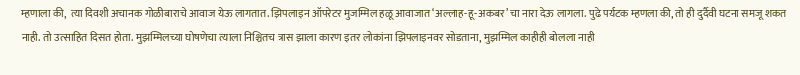म्हणाला की,  त्या दिवशी अचानक गोळीबाराचे आवाज येऊ लागतात. झिपलाइन ऑपरेटर मुजम्मिल हळू आवाजात ‘अल्लाह-हू-अकबर’ चा नारा देऊ लागला. पुढे पर्यटक म्हणला की, तो ही दुर्दैवी घटना समजू शकत नाही. तो उत्साहित दिसत होता. मुझम्मिलच्या घोषणेचा त्याला निश्चितच त्रास झाला कारण इतर लोकांना झिपलाइनवर सोडताना, मुझम्मिल काहीही बोलला नाही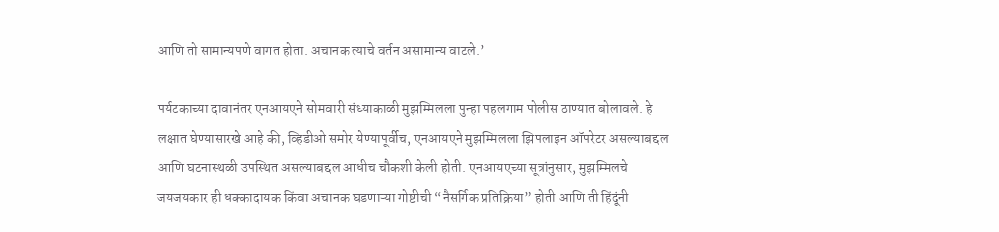आणि तो सामान्यपणे वागत होता. अचानक त्याचे वर्तन असामान्य वाटले.’

पर्यटकाच्या दावानंतर एनआयएने सोमवारी संध्याकाळी मुझम्मिलला पुन्हा पहलगाम पोलीस ठाण्यात बोलावले. हे लक्षात घेण्यासारखे आहे की, व्हिडीओ समोर येण्यापूर्वीच, एनआयएने मुझम्मिलला झिपलाइन ऑपरेटर असल्याबद्दल आणि घटनास्थळी उपस्थित असल्याबद्दल आधीच चौकशी केली होती. एनआयएच्या सूत्रांनुसार, मुझम्मिलचे जयजयकार ही धक्कादायक किंवा अचानक घडणाऱ्या गोष्टीची “नैसर्गिक प्रतिक्रिया” होती आणि ती हिंदूंनी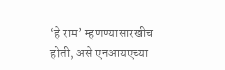‘हे राम’ म्हणण्यासारखीच होती, असे एनआयएच्या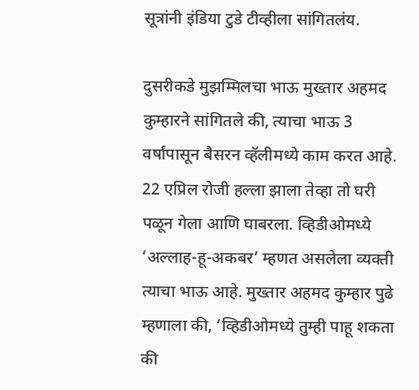सूत्रांनी इंडिया टुडे टीव्हीला सांगितलंय.

दुसरीकडे मुझम्मिलचा भाऊ मुख्तार अहमद कुम्हारने सांगितले की, त्याचा भाऊ 3 वर्षांपासून बैसरन व्हॅलीमध्ये काम करत आहे. 22 एप्रिल रोजी हल्ला झाला तेव्हा तो घरी पळून गेला आणि घाबरला. व्हिडीओमध्ये ‘अल्लाह-हू-अकबर’ म्हणत असलेला व्यक्ती त्याचा भाऊ आहे. मुख्तार अहमद कुम्हार पुढे म्हणाला की, ‘व्हिडीओमध्ये तुम्ही पाहू शकता की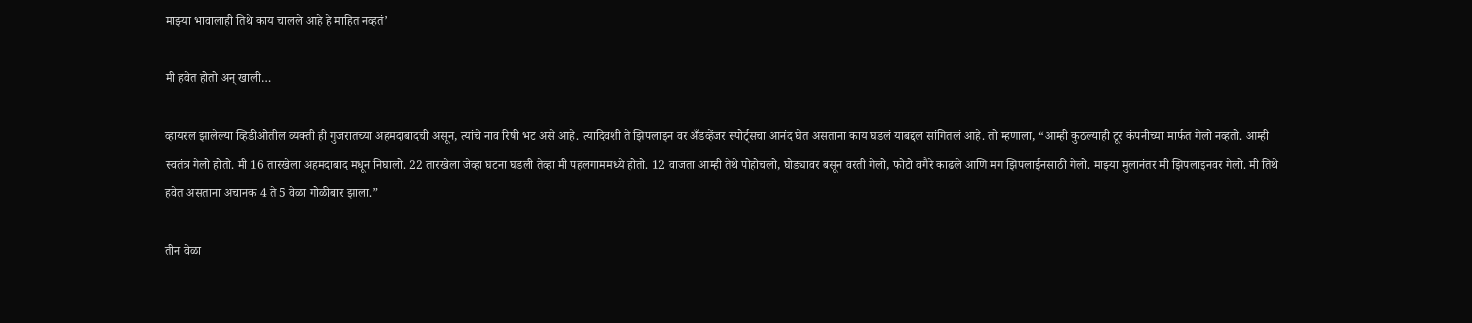माझ्या भावालाही तिथे काय चालले आहे हे माहित नव्हतं’

मी हवेत होतो अन् खाली…

व्हायरल झालेल्या व्हिडीओतील व्यक्ती ही गुजरातच्या अहमदाबादची असून, त्यांचे नाव रिषी भट असे आहे. त्यादिवशी ते झिपलाइन वर अँडव्हेंजर स्पोर्ट्सचा आनंद घेत असताना काय घडलं याबद्दल सांगितलं आहे. तो म्हणाला, “आम्ही कुठल्याही टूर कंपनीच्या मार्फत गेलो नव्हतो. आम्ही स्वतंत्र गेलो होतो. मी 16 तारखेला अहमदाबाद मधून निघालो. 22 तारखेला जेव्हा घटना घडली तेव्हा मी पहलगाममध्ये होतो. 12 वाजता आम्ही तेथे पोहोचलो, घोड्यावर बसून वरती गेलो, फोटो वगैरे काढले आणि मग झिपलाईनसाठी गेलो. माझ्या मुलानंतर मी झिपलाइनवर गेलो. मी तिथे हवेत असताना अचानक 4 ते 5 वेळा गोळीबार झाला.”

तीन वेळा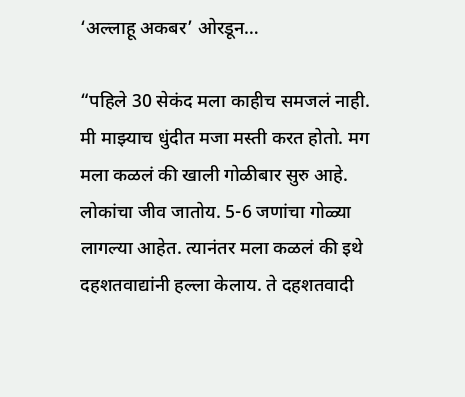‘अल्लाहू अकबर’ ओरडून…

“पहिले 30 सेकंद मला काहीच समजलं नाही. मी माझ्याच धुंदीत मजा मस्ती करत होतो. मग मला कळलं की खाली गोळीबार सुरु आहे. लोकांचा जीव जातोय. 5-6 जणांचा गोळ्या लागल्या आहेत. त्यानंतर मला कळलं की इथे दहशतवाद्यांनी हल्ला केलाय. ते दहशतवादी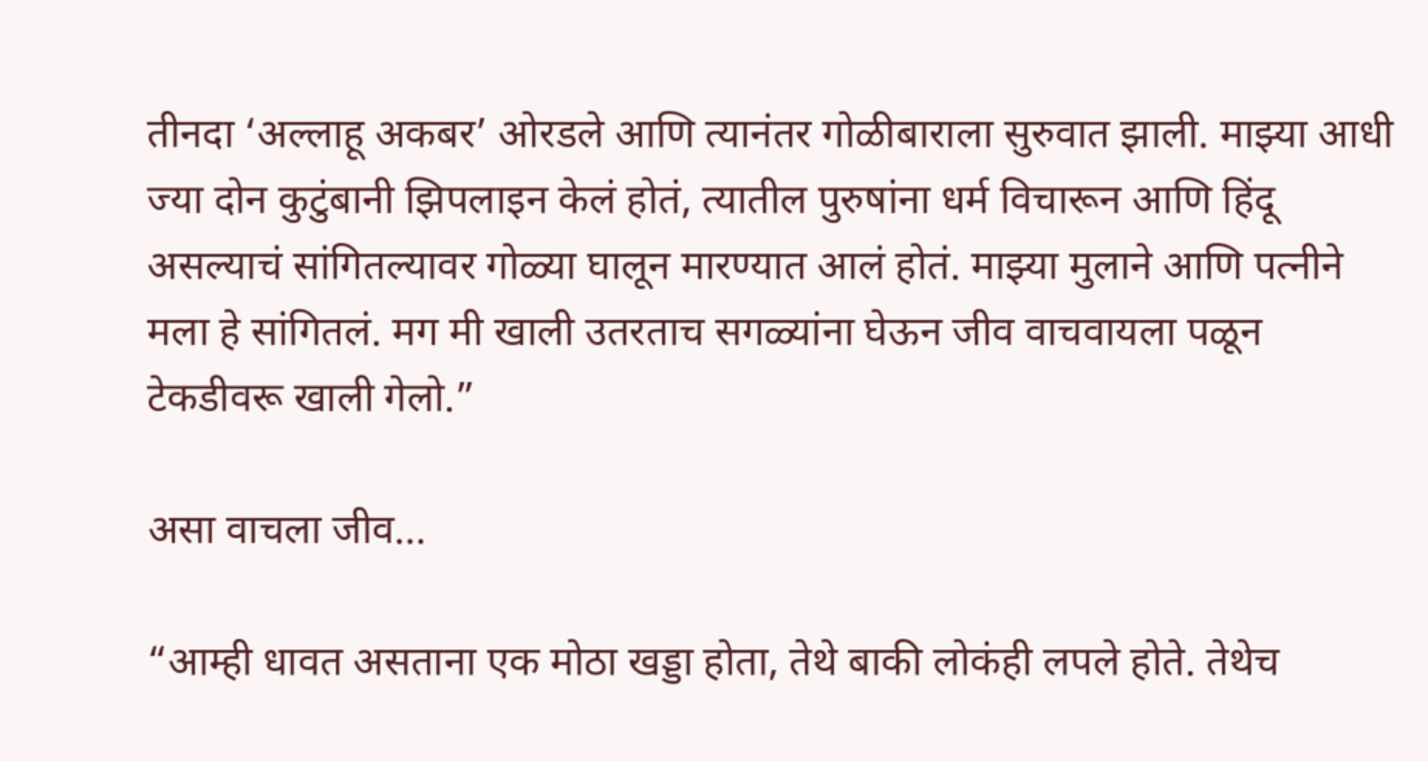तीनदा ‘अल्लाहू अकबर’ ओरडले आणि त्यानंतर गोळीबाराला सुरुवात झाली. माझ्या आधी ज्या दोन कुटुंबानी झिपलाइन केलं होतं, त्यातील पुरुषांना धर्म विचारून आणि हिंदू असल्याचं सांगितल्यावर गोळ्या घालून मारण्यात आलं होतं. माझ्या मुलाने आणि पत्नीने मला हे सांगितलं. मग मी खाली उतरताच सगळ्यांना घेऊन जीव वाचवायला पळून टेकडीवरू खाली गेलो.”

असा वाचला जीव…

“आम्ही धावत असताना एक मोठा खड्डा होता, तेथे बाकी लोकंही लपले होते. तेथेच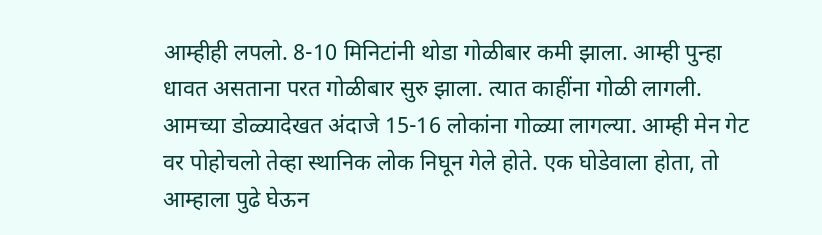आम्हीही लपलो. 8-10 मिनिटांनी थोडा गोळीबार कमी झाला. आम्ही पुन्हा धावत असताना परत गोळीबार सुरु झाला. त्यात काहींना गोळी लागली. आमच्या डोळ्यादेखत अंदाजे 15-16 लोकांना गोळ्या लागल्या. आम्ही मेन गेट वर पोहोचलो तेव्हा स्थानिक लोक निघून गेले होते. एक घोडेवाला होता, तो आम्हाला पुढे घेऊन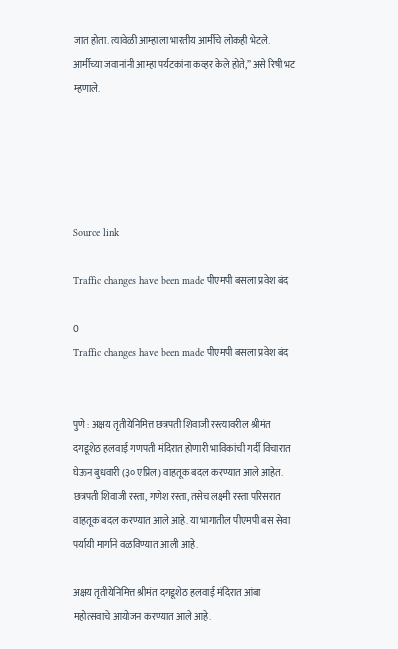जात होता. त्यावेळी आम्हाला भारतीय आर्मीचे लोकही भेटले. आर्मीच्या जवानांनी आम्हा पर्यटकांना कव्हर केले होते,” असे रिषी भट म्हणाले.





Source link

Traffic changes have been made पीएमपी बसला प्रवेश बंद

0
Traffic changes have been made पीएमपी बसला प्रवेश बंद


पुणे : अक्षय तृतीयेनिमित्त छत्रपती शिवाजी रस्त्यावरील श्रीमंत दगडूशेठ हलवाई गणपती मंदिरात होणारी भाविकांची गर्दी विचारात घेऊन बुधवारी (३० एप्रिल) वाहतूक बदल करण्यात आले आहेत. छत्रपती शिवाजी रस्ता, गणेश रस्ता, तसेच लक्ष्मी रस्ता परिसरात वाहतूक बदल करण्यात आले आहे. या भागातील पीएमपी बस सेवा पर्यायी मार्गाने वळविण्यात आली आहे.

अक्षय तृतीयेनिमित्त श्रीमंत दगडूशेठ हलवाई मंदिरात आंबा महोत्सवाचे आयोजन करण्यात आले आहे.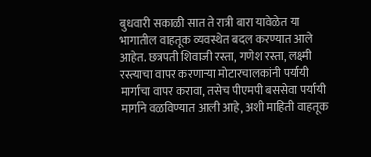बुधवारी सकाळी सात ते रात्री बारा यावेळेत या भागातील वाहतूक व्यवस्थेत बदल करण्यात आले आहेत. छत्रपती शिवाजी रस्ता, गणेश रस्ता, लक्ष्मी रस्त्याचा वापर करणाऱ्या मोटारचालकांनी पर्यायी मार्गांचा वापर करावा, तसेच पीएमपी बससेवा पर्यायी मार्गाने वळविण्यात आली आहे, अशी माहिती वाहतूक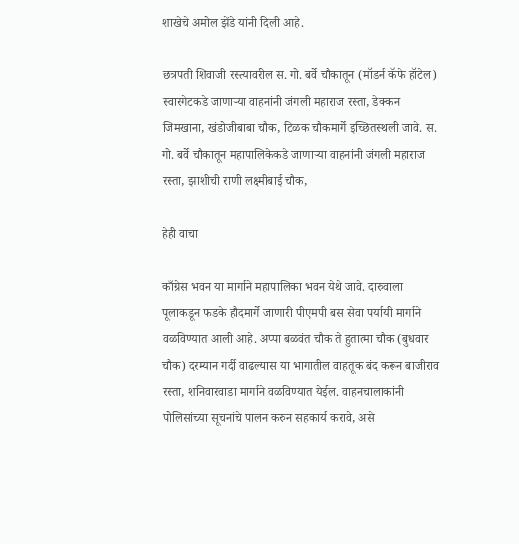शाखेचे अमोल झेंडे यांनी दिली आहे.

छत्रपती शिवाजी रस्त्यावरील स. गो. बर्वे चौकातून (मॉडर्न कॅफे हॉटेल) स्वारगेटकडे जाणाऱ्या वाहनांनी जंगली महाराज रस्ता, डेक्कन जिमखाना, खंडोजीबाबा चौक, टिळक चौकमार्गे इच्छितस्थली जावे. स. गो. बर्वे चौकातून महापालिकेकडे जाणाऱ्या वाहनांनी जंगली महाराज रस्ता, झाशीची राणी लक्ष्मीबाई चौक,

हेही वाचा

काँग्रेस भवन या मार्गाने महापालिका भवन येथे जावे. दारुवाला पूलाकडून फडके हौदमार्गे जाणारी पीएमपी बस सेवा पर्यायी मार्गाने वळविण्यात आली आहे. अप्पा बळवंत चौक ते हुतात्मा चौक (बुधवार चौक) दरम्यान गर्दी वाढल्यास या भागातील वाहतूक बंद करून बाजीराव रस्ता, शनिवारवाडा मार्गाने वळविण्यात येईल. वाहनचालाकांनी पोलिसांच्या सूचनांचे पालन करुन सहकार्य करावे, असे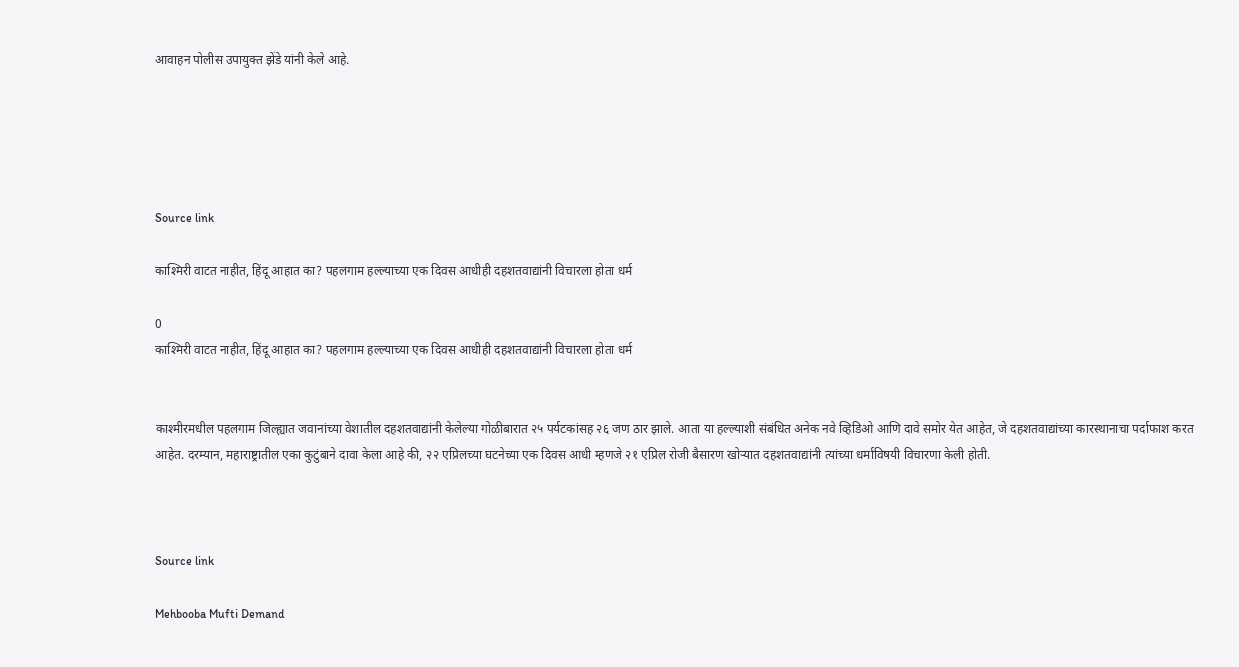आवाहन पोलीस उपायुक्त झेंडे यांनी केले आहे.





Source link

काश्मिरी वाटत नाहीत, हिंदू आहात का? पहलगाम हल्ल्याच्या एक दिवस आधीही दहशतवाद्यांनी विचारला होता धर्म

0
काश्मिरी वाटत नाहीत, हिंदू आहात का? पहलगाम हल्ल्याच्या एक दिवस आधीही दहशतवाद्यांनी विचारला होता धर्म


काश्मीरमधील पहलगाम जिल्ह्यात जवानांच्या वेशातील दहशतवाद्यांनी केलेल्या गोळीबारात २५ पर्यटकांसह २६ जण ठार झाले. आता या हल्ल्याशी संबंधित अनेक नवे व्हिडिओ आणि दावे समोर येत आहेत, जे दहशतवाद्यांच्या कारस्थानाचा पर्दाफाश करत आहेत. दरम्यान, महाराष्ट्रातील एका कुटुंबाने दावा केला आहे की, २२ एप्रिलच्या घटनेच्या एक दिवस आधी म्हणजे २१ एप्रिल रोजी बैसारण खोऱ्यात दहशतवाद्यांनी त्यांच्या धर्माविषयी विचारणा केली होती.



Source link

Mehbooba Mufti Demand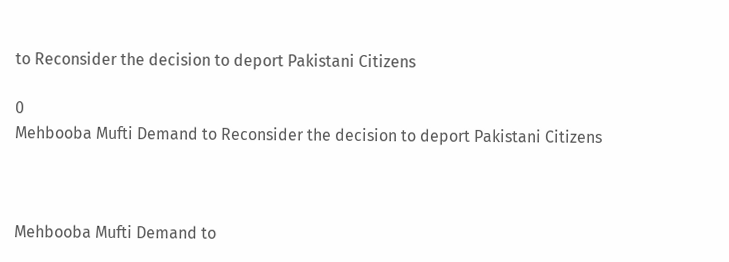to Reconsider the decision to deport Pakistani Citizens

0
Mehbooba Mufti Demand to Reconsider the decision to deport Pakistani Citizens



Mehbooba Mufti Demand to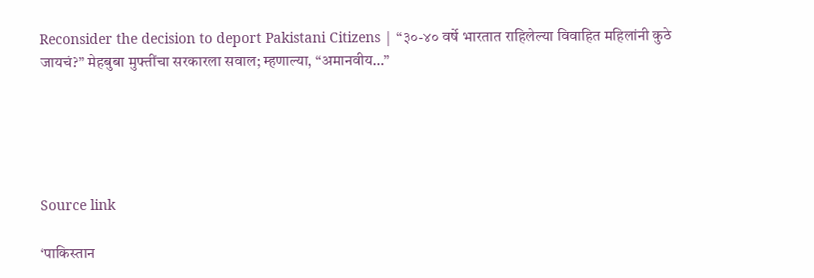Reconsider the decision to deport Pakistani Citizens | “३०-४० वर्षे भारतात राहिलेल्या विवाहित महिलांनी कुठे जायचं?” मेहबुबा मुफ्तींचा सरकारला सवाल; म्हणाल्या, “अमानवीय…”





Source link

‘पाकिस्तान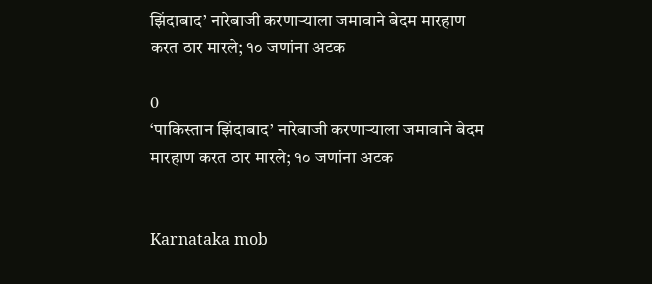झिंदाबाद’ नारेबाजी करणाऱ्याला जमावाने बेदम मारहाण करत ठार मारले; १० जणांना अटक

0
‘पाकिस्तान झिंदाबाद’ नारेबाजी करणाऱ्याला जमावाने बेदम मारहाण करत ठार मारले; १० जणांना अटक


Karnataka mob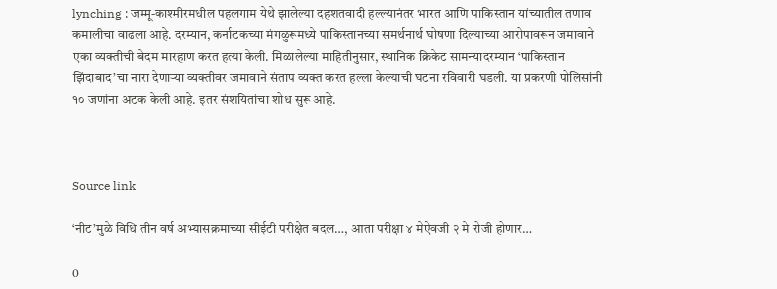lynching : जम्मू-काश्मीरमधील पहलगाम येथे झालेल्या दहशतवादी हल्ल्यानंतर भारत आणि पाकिस्तान यांच्यातील तणाव कमालीचा वाढला आहे. दरम्यान, कर्नाटकच्या मंगळुरूमध्ये पाकिस्तानच्या समर्थनार्थ घोषणा दिल्याच्या आरोपावरून जमावाने एका व्यक्तीची बेदम मारहाण करत हत्या केली. मिळालेल्या माहितीनुसार, स्थानिक क्रिकेट सामन्यादरम्यान ‘पाकिस्तान झिंदाबाद’चा नारा देणाऱ्या व्यक्तीवर जमावाने संताप व्यक्त करत हल्ला केल्याची घटना रविवारी घडली. या प्रकरणी पोलिसांनी १० जणांना अटक केली आहे. इतर संशयितांचा शोध सुरू आहे.



Source link

‘नीट’मुळे विधि तीन वर्ष अभ्यासक्रमाच्या सीईटी परीक्षेत बदल…, आता परीक्षा ४ मेऐवजी २ मे रोजी होणार…

0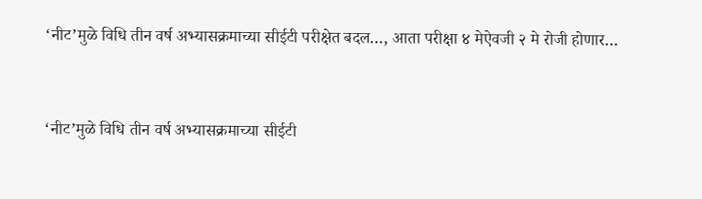‘नीट’मुळे विधि तीन वर्ष अभ्यासक्रमाच्या सीईटी परीक्षेत बदल…, आता परीक्षा ४ मेऐवजी २ मे रोजी होणार…



‘नीट’मुळे विधि तीन वर्ष अभ्यासक्रमाच्या सीईटी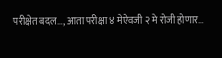परीक्षेत बदल…, आता परीक्षा ४ मेऐवजी २ मे रोजी होणार…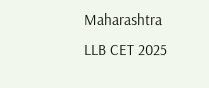Maharashtra LLB CET 2025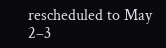rescheduled to May 2–3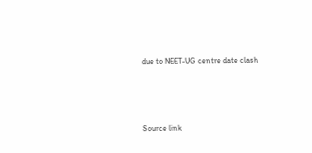due to NEET-UG centre date clash





Source link